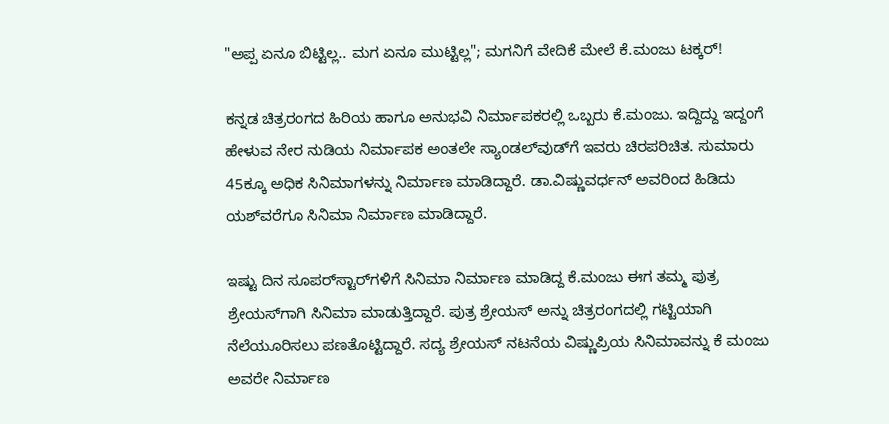"ಅಪ್ಪ ಏನೂ ಬಿಟ್ಟಿಲ್ಲ.. ಮಗ ಏನೂ ಮುಟ್ಟಿಲ್ಲ"; ಮಗನಿಗೆ ವೇದಿಕೆ ಮೇಲೆ ಕೆ.ಮಂಜು ಟಕ್ಕರ್!

ಕನ್ನಡ ಚಿತ್ರರಂಗದ ಹಿರಿಯ ಹಾಗೂ ಅನುಭವಿ ನಿರ್ಮಾಪಕರಲ್ಲಿ ಒಬ್ಬರು ಕೆ.ಮಂಜು. ಇದ್ದಿದ್ದು ಇದ್ದಂಗೆ ಹೇಳುವ ನೇರ ನುಡಿಯ ನಿರ್ಮಾಪಕ ಅಂತಲೇ ಸ್ಯಾಂಡಲ್‌ವುಡ್‌ಗೆ ಇವರು ಚಿರಪರಿಚಿತ. ಸುಮಾರು 45ಕ್ಕೂ ಅಧಿಕ ಸಿನಿಮಾಗಳನ್ನು ನಿರ್ಮಾಣ ಮಾಡಿದ್ದಾರೆ. ಡಾ.ವಿಷ್ಣುವರ್ಧನ್ ಅವರಿಂದ ಹಿಡಿದು ಯಶ್‌ವರೆಗೂ ಸಿನಿಮಾ ನಿರ್ಮಾಣ ಮಾಡಿದ್ದಾರೆ.

ಇಷ್ಟು ದಿನ ಸೂಪರ್‌ಸ್ಟಾರ್‌ಗಳಿಗೆ ಸಿನಿಮಾ ನಿರ್ಮಾಣ ಮಾಡಿದ್ದ ಕೆ.ಮಂಜು ಈಗ ತಮ್ಮ ಪುತ್ರ ಶ್ರೇಯಸ್‌ಗಾಗಿ ಸಿನಿಮಾ ಮಾಡುತ್ತಿದ್ದಾರೆ. ಪುತ್ರ ಶ್ರೇಯಸ್ ಅನ್ನು ಚಿತ್ರರಂಗದಲ್ಲಿ ಗಟ್ಟಿಯಾಗಿ ನೆಲೆಯೂರಿಸಲು ಪಣತೊಟ್ಟಿದ್ದಾರೆ. ಸದ್ಯ ಶ್ರೇಯಸ್ ನಟನೆಯ ವಿಷ್ಣುಪ್ರಿಯ ಸಿನಿಮಾವನ್ನು ಕೆ ಮಂಜು ಅವರೇ ನಿರ್ಮಾಣ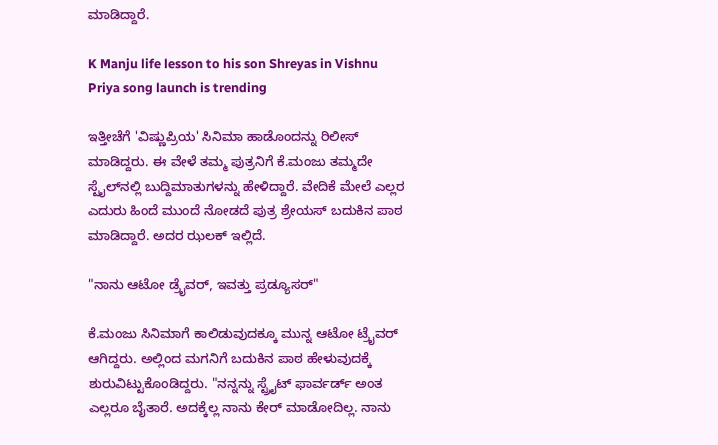ಮಾಡಿದ್ದಾರೆ.

K Manju life lesson to his son Shreyas in Vishnu Priya song launch is trending

ಇತ್ತೀಚೆಗೆ 'ವಿಷ್ಣುಪ್ರಿಯ' ಸಿನಿಮಾ ಹಾಡೊಂದನ್ನು ರಿಲೀಸ್ ಮಾಡಿದ್ದರು. ಈ ವೇಳೆ ತಮ್ಮ ಪುತ್ರನಿಗೆ ಕೆ.ಮಂಜು ತಮ್ಮದೇ ಸ್ಟೈಲ್‌ನಲ್ಲಿ ಬುದ್ದಿಮಾತುಗಳನ್ನು ಹೇಳಿದ್ದಾರೆ. ವೇದಿಕೆ ಮೇಲೆ ಎಲ್ಲರ ಎದುರು ಹಿಂದೆ ಮುಂದೆ ನೋಡದೆ ಪುತ್ರ ಶ್ರೇಯಸ್ ಬದುಕಿನ ಪಾಠ ಮಾಡಿದ್ದಾರೆ. ಅದರ ಝಲಕ್ ಇಲ್ಲಿದೆ.

"ನಾನು ಆಟೋ ಡ್ರೈವರ್, ಇವತ್ತು ಪ್ರಡ್ಯೂಸರ್"

ಕೆ.ಮಂಜು ಸಿನಿಮಾಗೆ ಕಾಲಿಡುವುದಕ್ಕೂ ಮುನ್ನ ಆಟೋ ಟ್ರೈವರ್ ಆಗಿದ್ದರು. ಅಲ್ಲಿಂದ ಮಗನಿಗೆ ಬದುಕಿನ ಪಾಠ ಹೇಳುವುದಕ್ಕೆ ಶುರುವಿಟ್ಟುಕೊಂಡಿದ್ದರು. "ನನ್ನನ್ನು ಸ್ಟ್ರೈಟ್ ಫಾರ್ವರ್ಡ್ ಅಂತ ಎಲ್ಲರೂ ಬೈತಾರೆ. ಅದಕ್ಕೆಲ್ಲ ನಾನು ಕೇರ್ ಮಾಡೋದಿಲ್ಲ. ನಾನು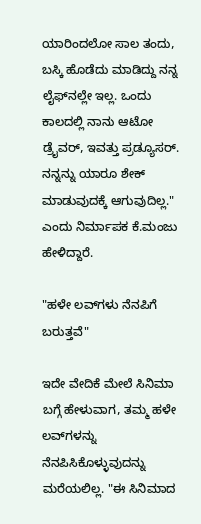ಯಾರಿಂದಲೋ ಸಾಲ ತಂದು, ಬಸ್ಕಿ ಹೊಡೆದು ಮಾಡಿದ್ದು ನನ್ನ ಲೈಫ್‌ನಲ್ಲೇ ಇಲ್ಲ. ಒಂದು ಕಾಲದಲ್ಲಿ ನಾನು ಆಟೋ ಡ್ರೈವರ್, ಇವತ್ತು ಪ್ರಡ್ಯೂಸರ್. ನನ್ನನ್ನು ಯಾರೂ ಶೇಕ್ ಮಾಡುವುದಕ್ಕೆ ಆಗುವುದಿಲ್ಲ." ಎಂದು ನಿರ್ಮಾಪಕ ಕೆ.ಮಂಜು ಹೇಳಿದ್ದಾರೆ.

"ಹಳೇ ಲವ್‌ಗಳು ನೆನಪಿಗೆ ಬರುತ್ತವೆ"

ಇದೇ ವೇದಿಕೆ ಮೇಲೆ ಸಿನಿಮಾ ಬಗ್ಗೆ ಹೇಳುವಾಗ, ತಮ್ಮ ಹಳೇ ಲವ್‌ಗಳನ್ನು ನೆನಪಿಸಿಕೊಳ್ಳುವುದನ್ನು ಮರೆಯಲಿಲ್ಲ. "ಈ ಸಿನಿಮಾದ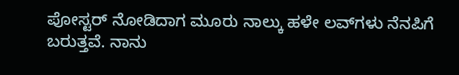ಪೋಸ್ಟರ್ ನೋಡಿದಾಗ ಮೂರು ನಾಲ್ಕು ಹಳೇ ಲವ್‌ಗಳು ನೆನಪಿಗೆ ಬರುತ್ತವೆ. ನಾನು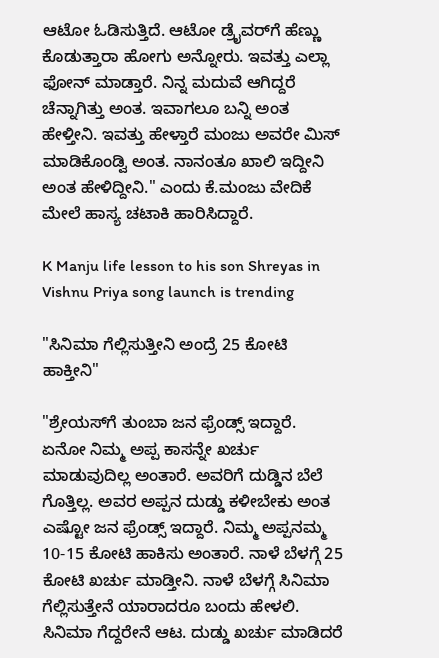ಆಟೋ ಓಡಿಸುತ್ತಿದೆ. ಆಟೋ ಡ್ರೈವರ್‌ಗೆ ಹೆಣ್ಣು ಕೊಡುತ್ತಾರಾ ಹೋಗು ಅನ್ನೋರು. ಇವತ್ತು ಎಲ್ಲಾ ಫೋನ್ ಮಾಡ್ತಾರೆ. ನಿನ್ನ ಮದುವೆ ಆಗಿದ್ದರೆ ಚೆನ್ನಾಗಿತ್ತು ಅಂತ. ಇವಾಗಲೂ ಬನ್ನಿ ಅಂತ ಹೇಳ್ತೀನಿ. ಇವತ್ತು ಹೇಳ್ತಾರೆ ಮಂಜು ಅವರೇ ಮಿಸ್ ಮಾಡಿಕೊಂಡ್ವಿ ಅಂತ. ನಾನಂತೂ ಖಾಲಿ ಇದ್ದೀನಿ ಅಂತ ಹೇಳಿದ್ದೀನಿ." ಎಂದು ಕೆ.ಮಂಜು ವೇದಿಕೆ ಮೇಲೆ ಹಾಸ್ಯ ಚಟಾಕಿ ಹಾರಿಸಿದ್ದಾರೆ.

K Manju life lesson to his son Shreyas in Vishnu Priya song launch is trending

"ಸಿನಿಮಾ ಗೆಲ್ಲಿಸುತ್ತೀನಿ ಅಂದ್ರೆ 25 ಕೋಟಿ ಹಾಕ್ತೀನಿ"

"ಶ್ರೇಯಸ್‌ಗೆ ತುಂಬಾ ಜನ ಫ್ರೆಂಡ್ಸ್ ಇದ್ದಾರೆ. ಏನೋ ನಿಮ್ಮ ಅಪ್ಪ ಕಾಸನ್ನೇ ಖರ್ಚು ಮಾಡುವುದಿಲ್ಲ ಅಂತಾರೆ. ಅವರಿಗೆ ದುಡ್ಡಿನ ಬೆಲೆ ಗೊತ್ತಿಲ್ಲ. ಅವರ ಅಪ್ಪನ ದುಡ್ಡು ಕಳೀಬೇಕು ಅಂತ ಎಷ್ಟೋ ಜನ ಫ್ರೆಂಡ್ಸ್ ಇದ್ದಾರೆ. ನಿಮ್ಮ ಅಪ್ಪನಮ್ಮ 10-15 ಕೋಟಿ ಹಾಕಿಸು ಅಂತಾರೆ. ನಾಳೆ ಬೆಳಗ್ಗೆ 25 ಕೋಟಿ ಖರ್ಚು ಮಾಡ್ತೀನಿ. ನಾಳೆ ಬೆಳಗ್ಗೆ ಸಿನಿಮಾ ಗೆಲ್ಲಿಸುತ್ತೇನೆ ಯಾರಾದರೂ ಬಂದು ಹೇಳಲಿ. ಸಿನಿಮಾ ಗೆದ್ದರೇನೆ ಆಟ. ದುಡ್ಡು ಖರ್ಚು ಮಾಡಿದರೆ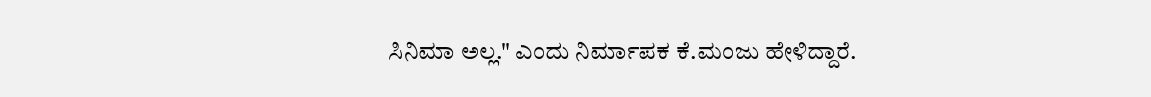ಸಿನಿಮಾ ಅಲ್ಲ." ಎಂದು ನಿರ್ಮಾಪಕ ಕೆ.ಮಂಜು ಹೇಳಿದ್ದಾರೆ.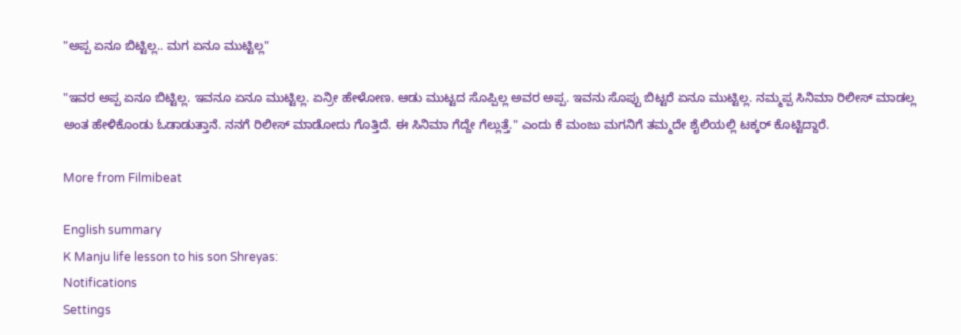"ಅಪ್ಪ ಏನೂ ಬಿಟ್ಟಿಲ್ಲ.. ಮಗ ಏನೂ ಮುಟ್ಟಿಲ್ಲ"

"ಇವರ ಅಪ್ಪ ಏನೂ ಬಿಟ್ಟಿಲ್ಲ. ಇವನೂ ಏನೂ ಮುಟ್ಟಿಲ್ಲ. ಏನ್ರೀ ಹೇಳೋಣ. ಆಡು ಮುಟ್ಟದ ಸೊಪ್ಪಿಲ್ಲ ಅವರ ಅಪ್ಪ. ಇವನು ಸೊಪ್ಪು ಬಿಟ್ಟರೆ ಏನೂ ಮುಟ್ಟಿಲ್ಲ. ನಮ್ಮಪ್ಪ ಸಿನಿಮಾ ರಿಲೀಸ್ ಮಾಡಲ್ಲ ಅಂತ ಹೇಳಿಕೊಂಡು ಓಡಾಡುತ್ತಾನೆ. ನನಗೆ ರಿಲೀಸ್ ಮಾಡೋದು ಗೊತ್ತಿದೆ. ಈ ಸಿನಿಮಾ ಗೆದ್ದೇ ಗೆಲ್ಲುತ್ತೆ." ಎಂದು ಕೆ ಮಂಜು ಮಗನಿಗೆ ತಮ್ಮದೇ ಶೈಲಿಯಲ್ಲಿ ಟಕ್ಕರ್ ಕೊಟ್ಟಿದ್ದಾರೆ.

More from Filmibeat

English summary
K Manju life lesson to his son Shreyas:
Notifications
Settings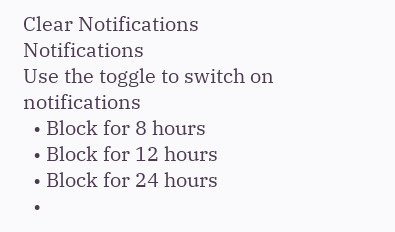Clear Notifications
Notifications
Use the toggle to switch on notifications
  • Block for 8 hours
  • Block for 12 hours
  • Block for 24 hours
  •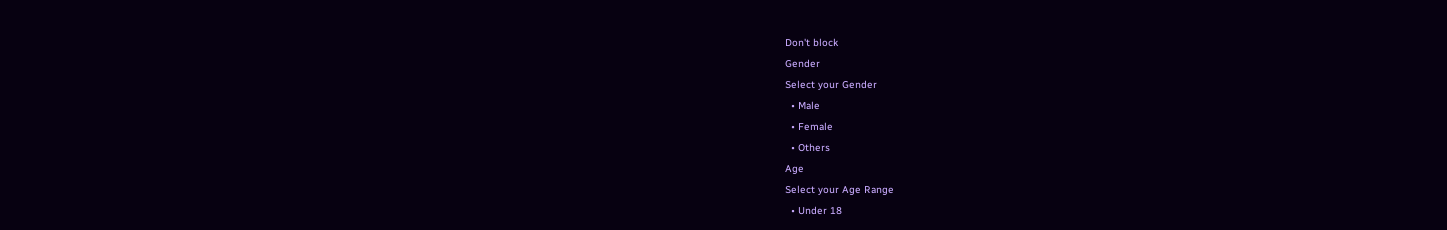Don't block
Gender
Select your Gender
  • Male
  • Female
  • Others
Age
Select your Age Range
  • Under 18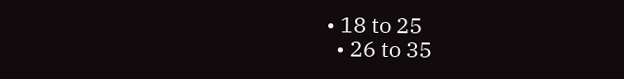• 18 to 25
  • 26 to 35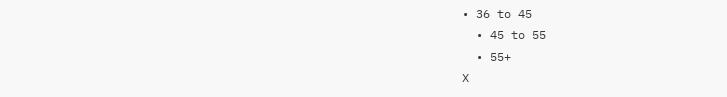• 36 to 45
  • 45 to 55
  • 55+
X